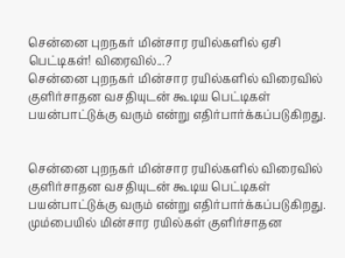சென்னை புறநகர் மின்சார ரயில்களில் ஏசி பெட்டிகள்! விரைவில்...?
சென்னை புறநகர் மின்சார ரயில்களில் விரைவில் குளிர்சாதன வசதியுடன் கூடிய பெட்டிகள் பயன்பாட்டுக்கு வரும் என்று எதிர்பார்க்கப்படுகிறது.


சென்னை புறநகர் மின்சார ரயில்களில் விரைவில் குளிர்சாதன வசதியுடன் கூடிய பெட்டிகள் பயன்பாட்டுக்கு வரும் என்று எதிர்பார்க்கப்படுகிறது.
மும்பையில் மின்சார ரயில்கள் குளிர்சாதன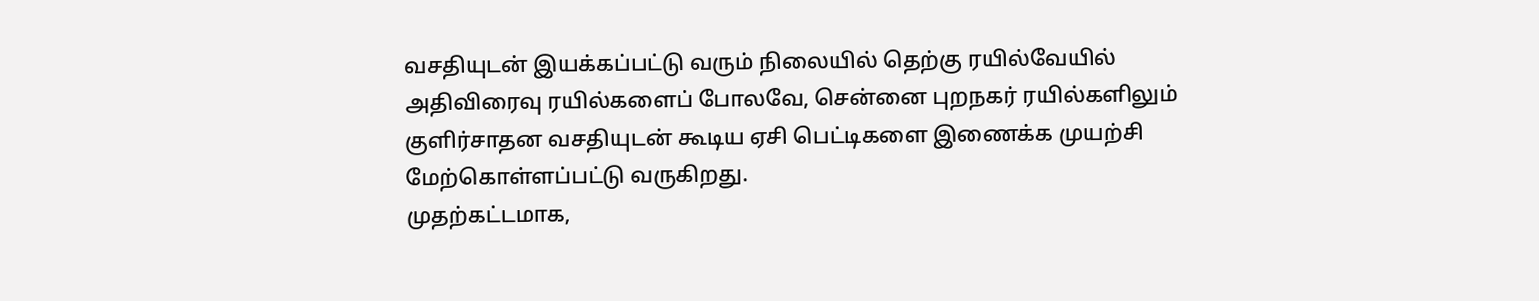வசதியுடன் இயக்கப்பட்டு வரும் நிலையில் தெற்கு ரயில்வேயில் அதிவிரைவு ரயில்களைப் போலவே, சென்னை புறநகர் ரயில்களிலும் குளிர்சாதன வசதியுடன் கூடிய ஏசி பெட்டிகளை இணைக்க முயற்சி மேற்கொள்ளப்பட்டு வருகிறது.
முதற்கட்டமாக,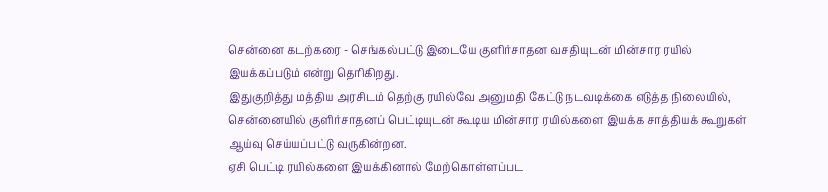சென்னை கடற்கரை - செங்கல்பட்டு இடையே குளிர்சாதன வசதியுடன் மின்சார ரயில் இயக்கப்படும் என்று தெரிகிறது.
இதுகுறித்து மத்திய அரசிடம் தெற்கு ரயில்வே அனுமதி கேட்டு நடவடிக்கை எடுத்த நிலையில், சென்னையில் குளிர்சாதனப் பெட்டியுடன் கூடிய மின்சார ரயில்களை இயக்க சாத்தியக் கூறுகள் ஆய்வு செய்யப்பட்டு வருகின்றன.
ஏசி பெட்டி ரயில்களை இயக்கினால் மேற்கொள்ளப்பட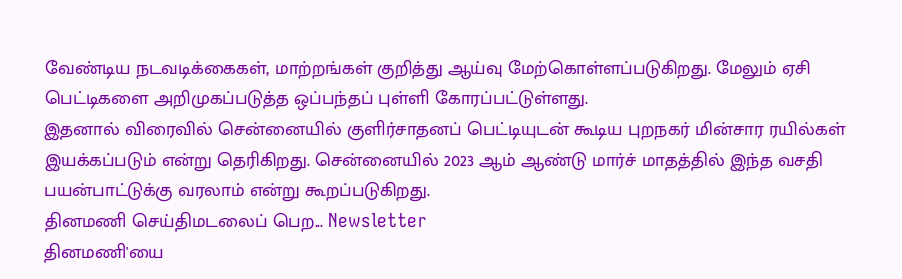வேண்டிய நடவடிக்கைகள், மாற்றங்கள் குறித்து ஆய்வு மேற்கொள்ளப்படுகிறது. மேலும் ஏசி பெட்டிகளை அறிமுகப்படுத்த ஒப்பந்தப் புள்ளி கோரப்பட்டுள்ளது.
இதனால் விரைவில் சென்னையில் குளிர்சாதனப் பெட்டியுடன் கூடிய புறநகர் மின்சார ரயில்கள் இயக்கப்படும் என்று தெரிகிறது. சென்னையில் 2023 ஆம் ஆண்டு மார்ச் மாதத்தில் இந்த வசதி பயன்பாட்டுக்கு வரலாம் என்று கூறப்படுகிறது.
தினமணி செய்திமடலைப் பெற... Newsletter
தினமணி'யை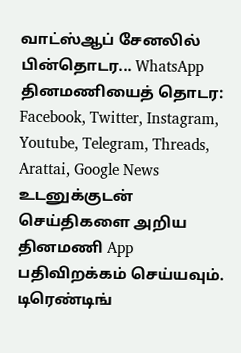வாட்ஸ்ஆப் சேனலில் பின்தொடர... WhatsApp
தினமணியைத் தொடர: Facebook, Twitter, Instagram, Youtube, Telegram, Threads, Arattai, Google News
உடனுக்குடன் செய்திகளை அறிய தினமணி App பதிவிறக்கம் செய்யவும்.
டிரெண்டிங்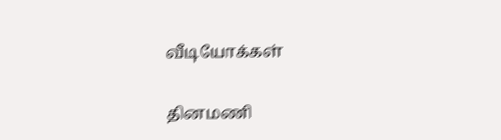வீடியோக்கள்

தினமணி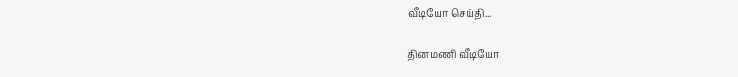வீடியோ செய்தி...

தினமணி வீடியோ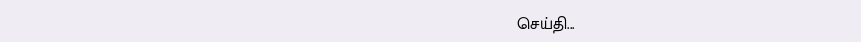செய்தி...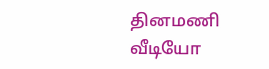தினமணி வீடியோ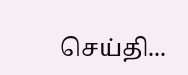செய்தி...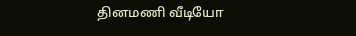தினமணி வீடியோ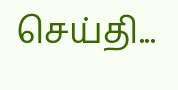செய்தி...